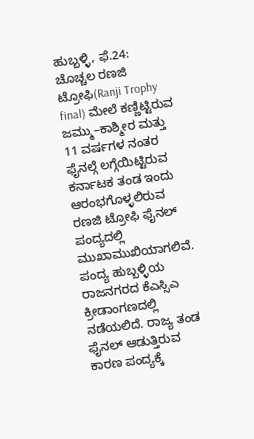ಹುಬ್ಬಳ್ಳಿ, ಫೆ.24: ಚೊಚ್ಚಲ ರಣಜಿ ಟ್ರೋಫಿ(Ranji Trophy final) ಮೇಲೆ ಕಣ್ಣಿಟ್ಟಿರುವ ಜಮ್ಮು–ಕಾಶ್ಮೀರ ಮತ್ತು 11 ವರ್ಷಗಳ ನಂತರ ಫೈನಲ್ಗೆ ಲಗ್ಗೆಯಿಟ್ಟಿರುವ ಕರ್ನಾಟಕ ತಂಡ ಇಂದು ಆರಂಭಗೊಳ್ಳಲಿರುವ ರಣಜಿ ಟ್ರೋಫಿ ಫೈನಲ್ ಪಂದ್ಯದಲ್ಲಿ ಮುಖಾಮುಖಿಯಾಗಲಿವೆ. ಪಂದ್ಯ ಹುಬ್ಬಳ್ಳಿಯ ರಾಜನಗರದ ಕೆಎಸ್ಸಿಎ ಕ್ರೀಡಾಂಗಣದಲ್ಲಿ ನಡೆಯಲಿದೆ. ರಾಜ್ಯ ತಂಡ ಫೈನಲ್ ಆಡುತ್ತಿರುವ ಕಾರಣ ಪಂದ್ಯಕ್ಕೆ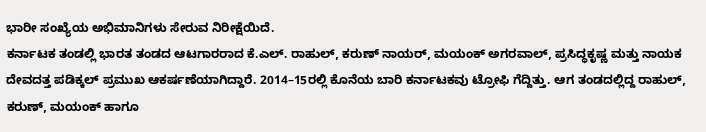ಭಾರೀ ಸಂಖ್ಯೆಯ ಅಭಿಮಾನಿಗಳು ಸೇರುವ ನಿರೀಕ್ಷೆಯಿದೆ.
ಕರ್ನಾಟಕ ತಂಡಲ್ಲಿ ಭಾರತ ತಂಡದ ಆಟಗಾರರಾದ ಕೆ.ಎಲ್. ರಾಹುಲ್, ಕರುಣ್ ನಾಯರ್, ಮಯಂಕ್ ಅಗರವಾಲ್, ಪ್ರಸಿದ್ಧಕೃಷ್ಣ ಮತ್ತು ನಾಯಕ ದೇವದತ್ತ ಪಡಿಕ್ಕಲ್ ಪ್ರಮುಖ ಆಕರ್ಷಣೆಯಾಗಿದ್ದಾರೆ. 2014–15ರಲ್ಲಿ ಕೊನೆಯ ಬಾರಿ ಕರ್ನಾಟಕವು ಟ್ರೋಫಿ ಗೆದ್ದಿತ್ತು. ಆಗ ತಂಡದಲ್ಲಿದ್ದ ರಾಹುಲ್, ಕರುಣ್, ಮಯಂಕ್ ಹಾಗೂ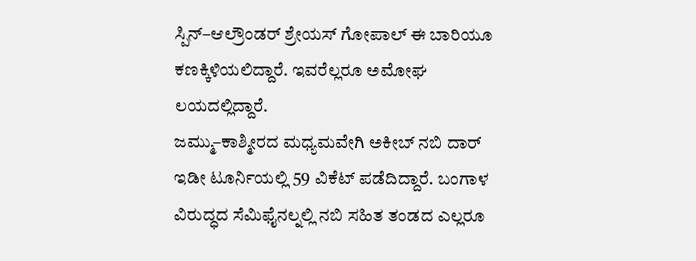ಸ್ಪಿನ್–ಆಲ್ರೌಂಡರ್ ಶ್ರೇಯಸ್ ಗೋಪಾಲ್ ಈ ಬಾರಿಯೂ ಕಣಕ್ಕಿಳಿಯಲಿದ್ದಾರೆ. ಇವರೆಲ್ಲರೂ ಅಮೋಘ ಲಯದಲ್ಲಿದ್ದಾರೆ.
ಜಮ್ಮು–ಕಾಶ್ಮೀರದ ಮಧ್ಯಮವೇಗಿ ಅಕೀಬ್ ನಬಿ ದಾರ್ ಇಡೀ ಟೂರ್ನಿಯಲ್ಲಿ 59 ವಿಕೆಟ್ ಪಡೆದಿದ್ದಾರೆ. ಬಂಗಾಳ ವಿರುದ್ಧದ ಸೆಮಿಫೈನಲ್ನಲ್ಲಿ ನಬಿ ಸಹಿತ ತಂಡದ ಎಲ್ಲರೂ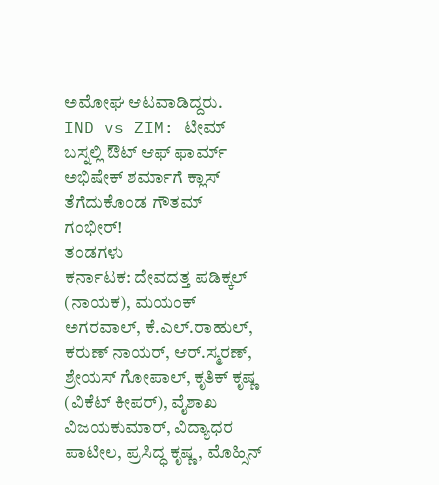ಅಮೋಘ ಆಟವಾಡಿದ್ದರು.
IND vs ZIM: ಟೀಮ್ ಬಸ್ನಲ್ಲಿ ಔಟ್ ಆಫ್ ಫಾರ್ಮ್ ಅಭಿಷೇಕ್ ಶರ್ಮಾಗೆ ಕ್ಲಾಸ್ ತೆಗೆದುಕೊಂಡ ಗೌತಮ್ ಗಂಭೀರ್!
ತಂಡಗಳು
ಕರ್ನಾಟಕ: ದೇವದತ್ತ ಪಡಿಕ್ಕಲ್ (ನಾಯಕ), ಮಯಂಕ್ ಅಗರವಾಲ್, ಕೆ.ಎಲ್.ರಾಹುಲ್, ಕರುಣ್ ನಾಯರ್, ಆರ್.ಸ್ಮರಣ್, ಶ್ರೇಯಸ್ ಗೋಪಾಲ್, ಕೃತಿಕ್ ಕೃಷ್ಣ (ವಿಕೆಟ್ ಕೀಪರ್), ವೈಶಾಖ ವಿಜಯಕುಮಾರ್, ವಿದ್ಯಾಧರ ಪಾಟೀಲ, ಪ್ರಸಿದ್ಧ ಕೃಷ್ಣ, ಮೊಹ್ಸಿನ್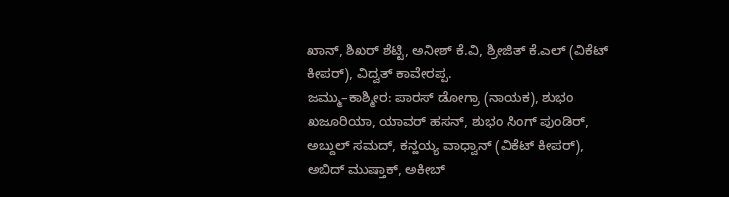ಖಾನ್, ಶಿಖರ್ ಶೆಟ್ಟಿ, ಅನೀಶ್ ಕೆ.ವಿ, ಶ್ರೀಜಿತ್ ಕೆ.ಎಲ್ (ವಿಕೆಟ್ ಕೀಪರ್), ವಿದ್ವತ್ ಕಾವೇರಪ್ಪ.
ಜಮ್ಮು–ಕಾಶ್ಮೀರ: ಪಾರಸ್ ಡೋಗ್ರಾ (ನಾಯಕ), ಶುಭಂ ಖಜೂರಿಯಾ, ಯಾವರ್ ಹಸನ್, ಶುಭಂ ಸಿಂಗ್ ಪುಂಡಿರ್, ಅಬ್ದುಲ್ ಸಮದ್, ಕನ್ಹಯ್ಯ ವಾಧ್ವಾನ್ (ವಿಕೆಟ್ ಕೀಪರ್), ಅಬಿದ್ ಮುಷ್ತಾಕ್, ಅಕೀಬ್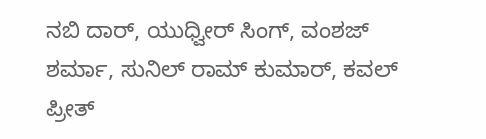ನಬಿ ದಾರ್, ಯುಧ್ವೀರ್ ಸಿಂಗ್, ವಂಶಜ್ ಶರ್ಮಾ, ಸುನಿಲ್ ರಾಮ್ ಕುಮಾರ್, ಕವಲ್ ಪ್ರೀತ್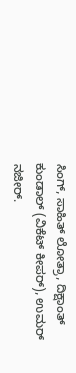ಸಿಂಗ್, ಸಾಹಿತ್ ಲೋತ್ರಾ, ದಿಕ್ಷಾಂತ್ ಕುಂಡಾಲ್ (ವಿಕೆಟ್ ಕೀಪರ್), ಉಮರ್ ನಜೀರ್.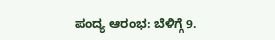ಪಂದ್ಯ ಆರಂಭ: ಬೆಳಿಗ್ಗೆ 9.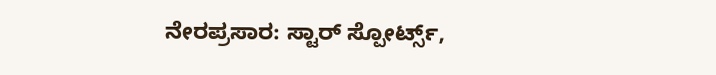ನೇರಪ್ರಸಾರ: ಸ್ಟಾರ್ ಸ್ಪೋರ್ಟ್ಸ್,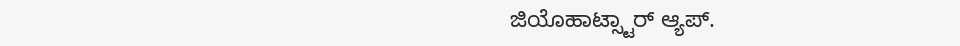ಜಿಯೊಹಾಟ್ಸ್ಟಾರ್ ಆ್ಯಪ್.